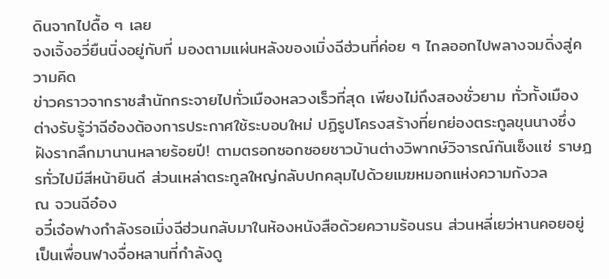ดินจากไปดื้อ ๆ เลย
จงเจิ้งอวี่ยืนนิ่งอยู่กับที่ มองตามแผ่นหลังของเมิ่งฉีฮ่วนที่ค่อย ๆ ไกลออกไปพลางจมดิ่งสู่ความคิด
ข่าวคราวจากราชสำนักกระจายไปทั่วเมืองหลวงเร็วที่สุด เพียงไม่ถึงสองชั่วยาม ทั่วทั้งเมืองต่างรับรู้ว่าฉีอ๋องต้องการประกาศใช้ระบอบใหม่ ปฏิรูปโครงสร้างที่ยกย่องตระกูลขุนนางซึ่งฝังรากลึกมานานหลายร้อยปี! ตามตรอกซอกซอยชาวบ้านต่างวิพากษ์วิจารณ์กันเซ็งแซ่ ราษฎรทั่วไปมีสีหน้ายินดี ส่วนเหล่าตระกูลใหญ่กลับปกคลุมไปด้วยเมฆหมอกแห่งความกังวล
ณ จวนฉีอ๋อง
อวี๋เจ๋อฟางกำลังรอเมิ่งฉีฮ่วนกลับมาในห้องหนังสือด้วยความร้อนรน ส่วนหลี่เยว่หานคอยอยู่เป็นเพื่อนฟางจื่อหลานที่กำลังดู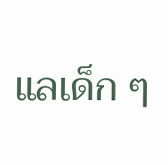แลเด็ก ๆ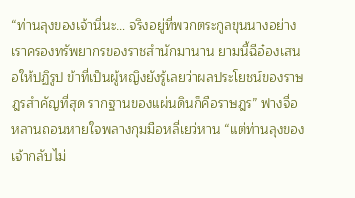“ท่านลุงของเจ้านี่นะ… จริงอยู่ที่พวกตระกูลขุนนางอย่างเราครองทรัพยากรของราชสำนักมานาน ยามนี้ฉีอ๋องเสนอให้ปฏิรูป ข้าที่เป็นผู้หญิงยังรู้เลยว่าผลประโยชน์ของราษฎรสำคัญที่สุด รากฐานของแผ่นดินก็คือราษฎร” ฟางจื่อหลานถอนหายใจพลางกุมมือหลี่เยว่หาน “แต่ท่านลุงของเจ้ากลับไม่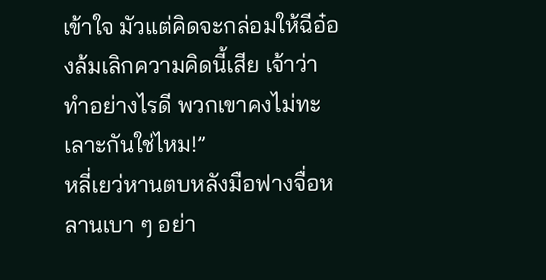เข้าใจ มัวแต่คิดจะกล่อมให้ฉีอ๋องล้มเลิกความคิดนี้เสีย เจ้าว่าทำอย่างไรดี พวกเขาคงไม่ทะเลาะกันใช่ไหม!”
หลี่เยว่หานตบหลังมือฟางจื่อหลานเบา ๆ อย่า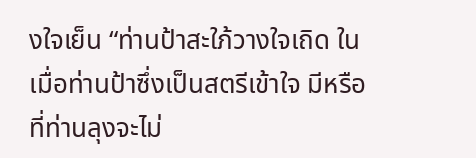งใจเย็น “ท่านป้าสะใภ้วางใจเถิด ในเมื่อท่านป้าซึ่งเป็นสตรีเข้าใจ มีหรือที่ท่านลุงจะไม่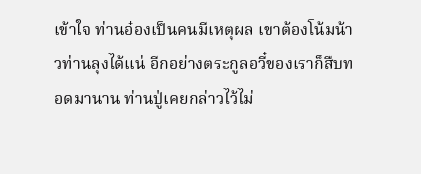เข้าใจ ท่านอ๋องเป็นคนมีเหตุผล เขาต้องโน้มน้าวท่านลุงได้แน่ อีกอย่างตระกูลอวี๋ของเราก็สืบทอดมานาน ท่านปู่เคยกล่าวไว้ไม่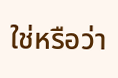ใช่หรือว่า